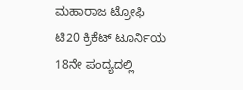ಮಹಾರಾಜ ಟ್ರೋಫಿ ಟಿ20 ಕ್ರಿಕೆಟ್ ಟೂರ್ನಿಯ 18ನೇ ಪಂದ್ಯದಲ್ಲಿ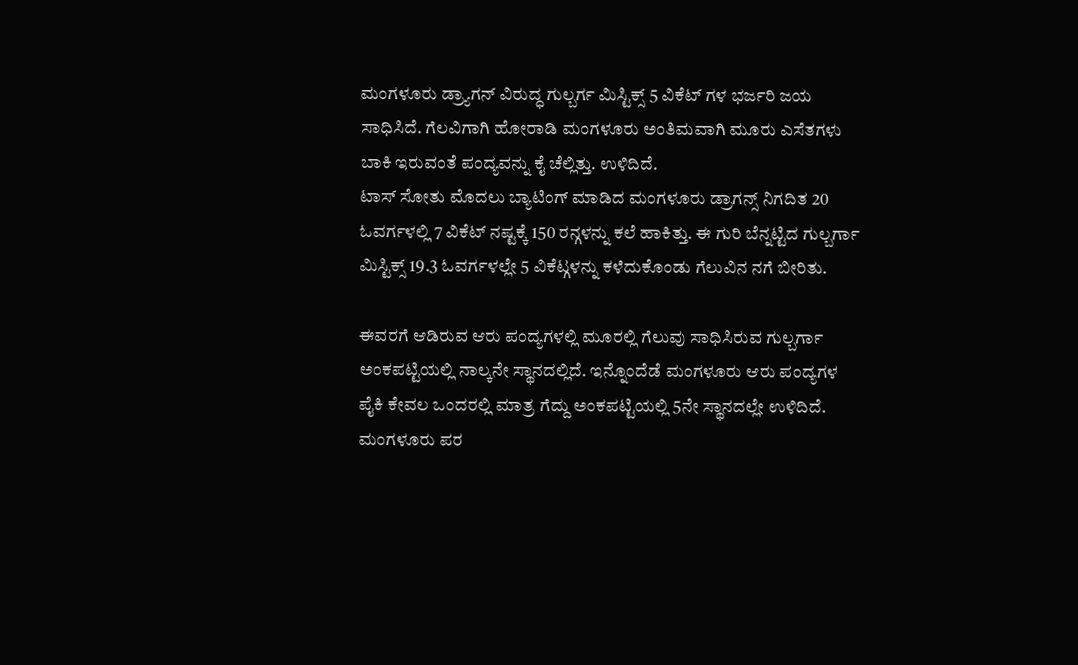ಮಂಗಳೂರು ಡ್ರ್ಯಾಗನ್ ವಿರುದ್ಧ ಗುಲ್ಬರ್ಗ ಮಿಸ್ಟಿಕ್ಸ್ 5 ವಿಕೆಟ್ ಗಳ ಭರ್ಜರಿ ಜಯ ಸಾಧಿಸಿದೆ. ಗೆಲವಿಗಾಗಿ ಹೋರಾಡಿ ಮಂಗಳೂರು ಅಂತಿಮವಾಗಿ ಮೂರು ಎಸೆತಗಳು ಬಾಕಿ ಇರುವಂತೆ ಪಂದ್ಯವನ್ನು ಕೈ ಚೆಲ್ಲಿತ್ತು. ಉಳಿದಿದೆ.
ಟಾಸ್ ಸೋತು ಮೊದಲು ಬ್ಯಾಟಿಂಗ್ ಮಾಡಿದ ಮಂಗಳೂರು ಡ್ರಾಗನ್ಸ್ ನಿಗದಿತ 20 ಓವರ್ಗಳಲ್ಲಿ 7 ವಿಕೆಟ್ ನಷ್ಟಕ್ಕೆ 150 ರನ್ಗಳನ್ನು ಕಲೆ ಹಾಕಿತ್ತು. ಈ ಗುರಿ ಬೆನ್ನಟ್ಟಿದ ಗುಲ್ಬರ್ಗಾ ಮಿಸ್ಟಿಕ್ಸ್ 19.3 ಓವರ್ಗಳಲ್ಲೇ 5 ವಿಕೆಟ್ಗಳನ್ನು ಕಳೆದುಕೊಂಡು ಗೆಲುವಿನ ನಗೆ ಬೀರಿತು.

ಈವರಗೆ ಆಡಿರುವ ಆರು ಪಂದ್ಯಗಳಲ್ಲಿ ಮೂರಲ್ಲಿ ಗೆಲುವು ಸಾಧಿಸಿರುವ ಗುಲ್ಬರ್ಗಾ ಅಂಕಪಟ್ಟಿಯಲ್ಲಿ ನಾಲ್ಕನೇ ಸ್ಥಾನದಲ್ಲಿದೆ. ಇನ್ನೊಂದೆಡೆ ಮಂಗಳೂರು ಆರು ಪಂದ್ಯಗಳ ಪೈಕಿ ಕೇವಲ ಒಂದರಲ್ಲಿ ಮಾತ್ರ ಗೆದ್ದು ಅಂಕಪಟ್ಟಿಯಲ್ಲಿ 5ನೇ ಸ್ಥಾನದಲ್ಲೇ ಉಳಿದಿದೆ.
ಮಂಗಳೂರು ಪರ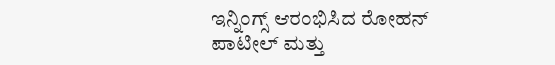ಇನ್ನಿಂಗ್ಸ್ ಆರಂಭಿಸಿದ ರೋಹನ್ ಪಾಟೀಲ್ ಮತ್ತು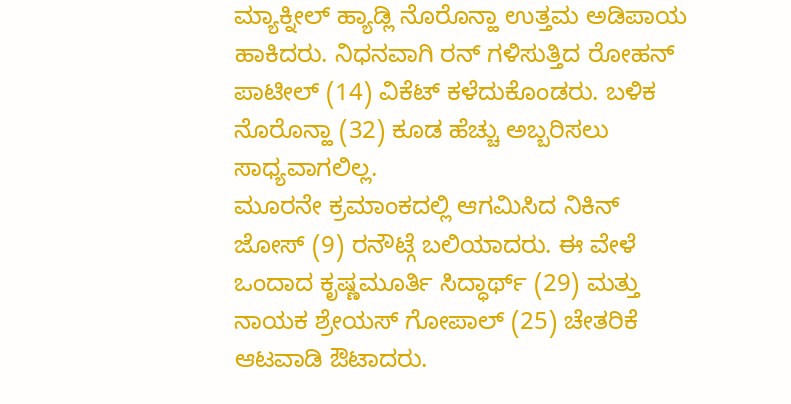ಮ್ಯಾಕ್ನೀಲ್ ಹ್ಯಾಡ್ಲಿ ನೊರೊನ್ಹಾ ಉತ್ತಮ ಅಡಿಪಾಯ ಹಾಕಿದರು. ನಿಧನವಾಗಿ ರನ್ ಗಳಿಸುತ್ತಿದ ರೋಹನ್ ಪಾಟೀಲ್ (14) ವಿಕೆಟ್ ಕಳೆದುಕೊಂಡರು. ಬಳಿಕ ನೊರೊನ್ಹಾ (32) ಕೂಡ ಹೆಚ್ಚು ಅಬ್ಬರಿಸಲು ಸಾಧ್ಯವಾಗಲಿಲ್ಲ.
ಮೂರನೇ ಕ್ರಮಾಂಕದಲ್ಲಿ ಆಗಮಿಸಿದ ನಿಕಿನ್ ಜೋಸ್ (9) ರನೌಟ್ಗೆ ಬಲಿಯಾದರು. ಈ ವೇಳೆ ಒಂದಾದ ಕೃಷ್ಣಮೂರ್ತಿ ಸಿದ್ಧಾರ್ಥ್ (29) ಮತ್ತು ನಾಯಕ ಶ್ರೇಯಸ್ ಗೋಪಾಲ್ (25) ಚೇತರಿಕೆ ಆಟವಾಡಿ ಔಟಾದರು.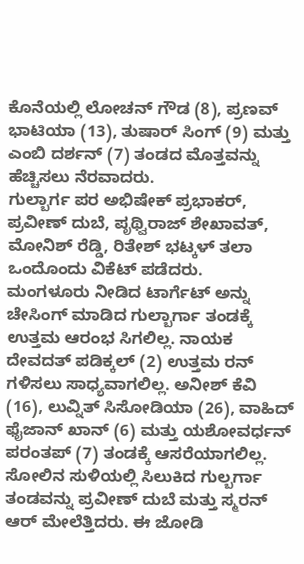ಕೊನೆಯಲ್ಲಿ ಲೋಚನ್ ಗೌಡ (8), ಪ್ರಣವ್ ಭಾಟಿಯಾ (13), ತುಷಾರ್ ಸಿಂಗ್ (9) ಮತ್ತು ಎಂಬಿ ದರ್ಶನ್ (7) ತಂಡದ ಮೊತ್ತವನ್ನು ಹೆಚ್ಚಿಸಲು ನೆರವಾದರು.
ಗುಲ್ಬಾರ್ಗ ಪರ ಅಭಿಷೇಕ್ ಪ್ರಭಾಕರ್, ಪ್ರವೀಣ್ ದುಬೆ, ಪೃಥ್ವಿರಾಜ್ ಶೇಖಾವತ್, ಮೋನಿಶ್ ರೆಡ್ಡಿ, ರಿತೇಶ್ ಭಟ್ಕಳ್ ತಲಾ ಒಂದೊಂದು ವಿಕೆಟ್ ಪಡೆದರು.
ಮಂಗಳೂರು ನೀಡಿದ ಟಾರ್ಗೆಟ್ ಅನ್ನು ಚೇಸಿಂಗ್ ಮಾಡಿದ ಗುಲ್ಬಾರ್ಗಾ ತಂಡಕ್ಕೆ ಉತ್ತಮ ಆರಂಭ ಸಿಗಲಿಲ್ಲ. ನಾಯಕ ದೇವದತ್ ಪಡಿಕ್ಕಲ್ (2) ಉತ್ತಮ ರನ್ ಗಳಿಸಲು ಸಾಧ್ಯವಾಗಲಿಲ್ಲ. ಅನೀಶ್ ಕೆವಿ (16), ಲುವ್ನಿತ್ ಸಿಸೋಡಿಯಾ (26), ವಾಹಿದ್ ಫೈಜಾನ್ ಖಾನ್ (6) ಮತ್ತು ಯಶೋವರ್ಧನ್ ಪರಂತಪ್ (7) ತಂಡಕ್ಕೆ ಆಸರೆಯಾಗಲಿಲ್ಲ.
ಸೋಲಿನ ಸುಳಿಯಲ್ಲಿ ಸಿಲುಕಿದ ಗುಲ್ಬರ್ಗಾ ತಂಡವನ್ನು ಪ್ರವೀಣ್ ದುಬೆ ಮತ್ತು ಸ್ಮರನ್ ಆರ್ ಮೇಲೆತ್ತಿದರು. ಈ ಜೋಡಿ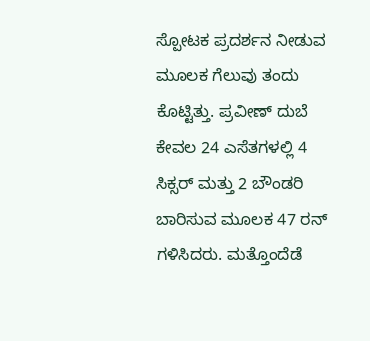ಸ್ಪೋಟಕ ಪ್ರದರ್ಶನ ನೀಡುವ ಮೂಲಕ ಗೆಲುವು ತಂದು ಕೊಟ್ಟಿತ್ತು. ಪ್ರವೀಣ್ ದುಬೆ ಕೇವಲ 24 ಎಸೆತಗಳಲ್ಲಿ 4 ಸಿಕ್ಸರ್ ಮತ್ತು 2 ಬೌಂಡರಿ ಬಾರಿಸುವ ಮೂಲಕ 47 ರನ್ ಗಳಿಸಿದರು. ಮತ್ತೊಂದೆಡೆ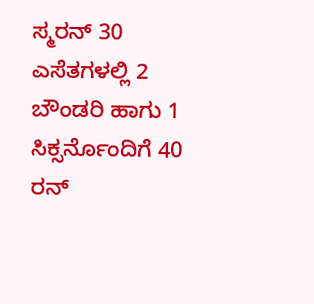ಸ್ಮರನ್ 30 ಎಸೆತಗಳಲ್ಲಿ 2 ಬೌಂಡರಿ ಹಾಗು 1 ಸಿಕ್ಸರ್ನೊಂದಿಗೆ 40 ರನ್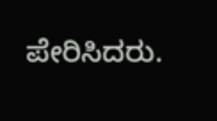ಪೇರಿಸಿದರು.